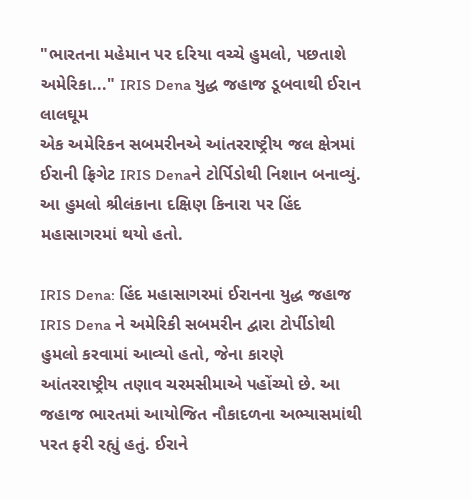"ભારતના મહેમાન પર દરિયા વચ્ચે હુમલો, પછતાશે અમેરિકા..." IRIS Dena યુદ્ધ જહાજ ડૂબવાથી ઈરાન લાલઘૂમ
એક અમેરિકન સબમરીનએ આંતરરાષ્ટ્રીય જલ ક્ષેત્રમાં ઈરાની ફ્રિગેટ IRIS Denaને ટોર્પિડોથી નિશાન બનાવ્યું. આ હુમલો શ્રીલંકાના દક્ષિણ કિનારા પર હિંદ મહાસાગરમાં થયો હતો.

IRIS Dena: હિંદ મહાસાગરમાં ઈરાનના યુદ્ધ જહાજ IRIS Dena ને અમેરિકી સબમરીન દ્વારા ટોર્પીડોથી હુમલો કરવામાં આવ્યો હતો, જેના કારણે આંતરરાષ્ટ્રીય તણાવ ચરમસીમાએ પહોંચ્યો છે. આ જહાજ ભારતમાં આયોજિત નૌકાદળના અભ્યાસમાંથી પરત ફરી રહ્યું હતું. ઈરાને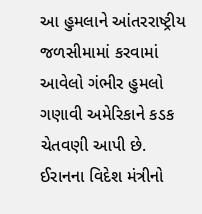આ હુમલાને આંતરરાષ્ટ્રીય જળસીમામાં કરવામાં આવેલો ગંભીર હુમલો ગણાવી અમેરિકાને કડક ચેતવણી આપી છે.
ઈરાનના વિદેશ મંત્રીનો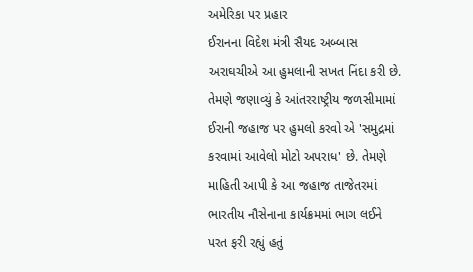અમેરિકા પર પ્રહાર
ઈરાનના વિદેશ મંત્રી સૈયદ અબ્બાસ અરાઘચીએ આ હુમલાની સખત નિંદા કરી છે. તેમણે જણાવ્યું કે આંતરરાષ્ટ્રીય જળસીમામાં ઈરાની જહાજ પર હુમલો કરવો એ 'સમુદ્રમાં કરવામાં આવેલો મોટો અપરાધ' છે. તેમણે માહિતી આપી કે આ જહાજ તાજેતરમાં ભારતીય નૌસેનાના કાર્યક્રમમાં ભાગ લઈને પરત ફરી રહ્યું હતું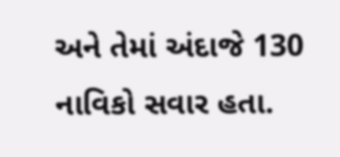અને તેમાં અંદાજે 130 નાવિકો સવાર હતા.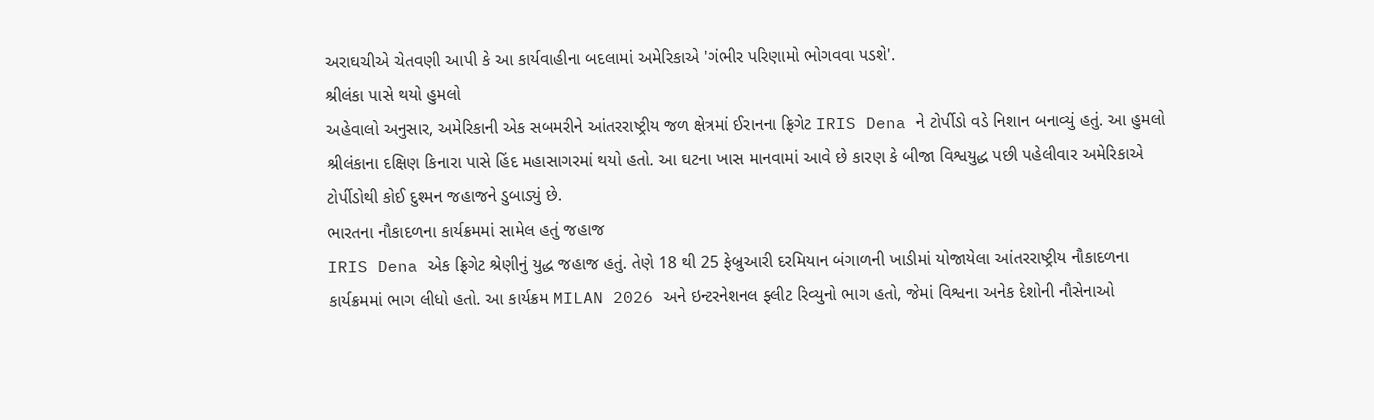અરાઘચીએ ચેતવણી આપી કે આ કાર્યવાહીના બદલામાં અમેરિકાએ 'ગંભીર પરિણામો ભોગવવા પડશે'.
શ્રીલંકા પાસે થયો હુમલો
અહેવાલો અનુસાર, અમેરિકાની એક સબમરીને આંતરરાષ્ટ્રીય જળ ક્ષેત્રમાં ઈરાનના ફ્રિગેટ IRIS Dena ને ટોર્પીડો વડે નિશાન બનાવ્યું હતું. આ હુમલો શ્રીલંકાના દક્ષિણ કિનારા પાસે હિંદ મહાસાગરમાં થયો હતો. આ ઘટના ખાસ માનવામાં આવે છે કારણ કે બીજા વિશ્વયુદ્ધ પછી પહેલીવાર અમેરિકાએ ટોર્પીડોથી કોઈ દુશ્મન જહાજને ડુબાડ્યું છે.
ભારતના નૌકાદળના કાર્યક્રમમાં સામેલ હતું જહાજ
IRIS Dena એક ફ્રિગેટ શ્રેણીનું યુદ્ધ જહાજ હતું. તેણે 18 થી 25 ફેબ્રુઆરી દરમિયાન બંગાળની ખાડીમાં યોજાયેલા આંતરરાષ્ટ્રીય નૌકાદળના કાર્યક્રમમાં ભાગ લીધો હતો. આ કાર્યક્રમ MILAN 2026 અને ઇન્ટરનેશનલ ફ્લીટ રિવ્યુનો ભાગ હતો, જેમાં વિશ્વના અનેક દેશોની નૌસેનાઓ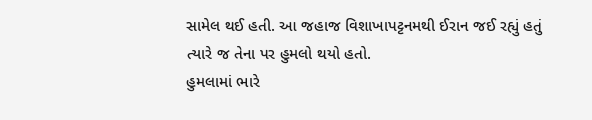સામેલ થઈ હતી. આ જહાજ વિશાખાપટ્ટનમથી ઈરાન જઈ રહ્યું હતું ત્યારે જ તેના પર હુમલો થયો હતો.
હુમલામાં ભારે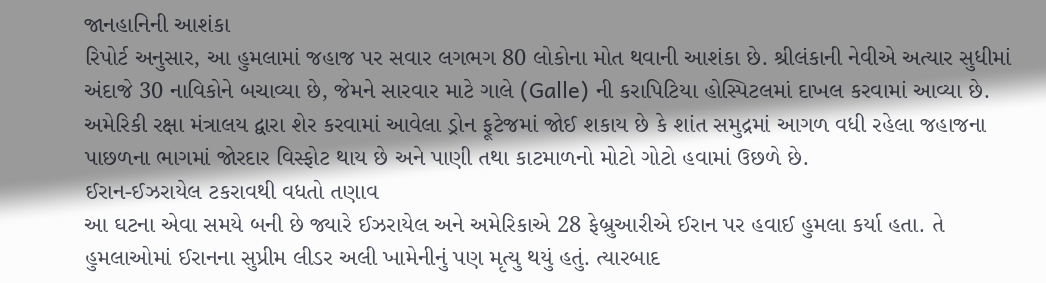જાનહાનિની આશંકા
રિપોર્ટ અનુસાર, આ હુમલામાં જહાજ પર સવાર લગભગ 80 લોકોના મોત થવાની આશંકા છે. શ્રીલંકાની નેવીએ અત્યાર સુધીમાં અંદાજે 30 નાવિકોને બચાવ્યા છે, જેમને સારવાર માટે ગાલે (Galle) ની કરાપિટિયા હોસ્પિટલમાં દાખલ કરવામાં આવ્યા છે. અમેરિકી રક્ષા મંત્રાલય દ્વારા શેર કરવામાં આવેલા ડ્રોન ફૂટેજમાં જોઈ શકાય છે કે શાંત સમુદ્રમાં આગળ વધી રહેલા જહાજના પાછળના ભાગમાં જોરદાર વિસ્ફોટ થાય છે અને પાણી તથા કાટમાળનો મોટો ગોટો હવામાં ઉછળે છે.
ઈરાન-ઈઝરાયેલ ટકરાવથી વધતો તણાવ
આ ઘટના એવા સમયે બની છે જ્યારે ઈઝરાયેલ અને અમેરિકાએ 28 ફેબ્રુઆરીએ ઈરાન પર હવાઈ હુમલા કર્યા હતા. તે હુમલાઓમાં ઈરાનના સુપ્રીમ લીડર અલી ખામેનીનું પણ મૃત્યુ થયું હતું. ત્યારબાદ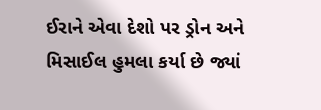ઈરાને એવા દેશો પર ડ્રોન અને મિસાઈલ હુમલા કર્યા છે જ્યાં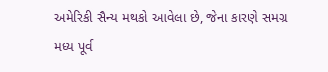અમેરિકી સૈન્ય મથકો આવેલા છે, જેના કારણે સમગ્ર મધ્ય પૂર્વ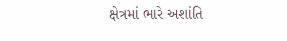ક્ષેત્રમાં ભારે અશાંતિ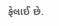ફેલાઈ છે.